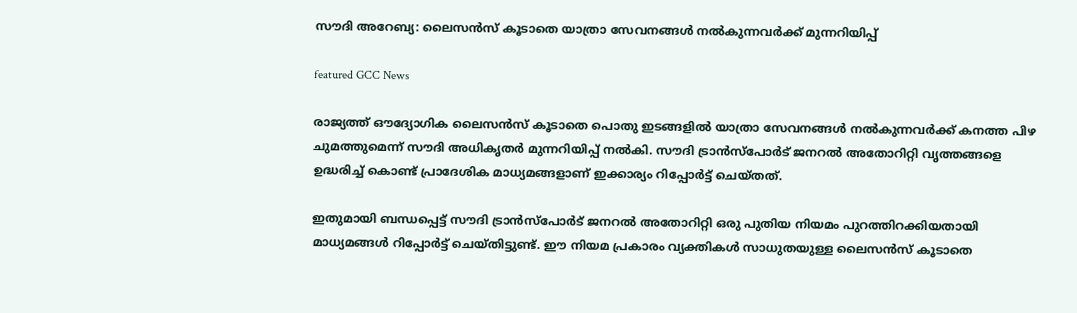സൗദി അറേബ്യ: ലൈസൻസ് കൂടാതെ യാത്രാ സേവനങ്ങൾ നൽകുന്നവർക്ക് മുന്നറിയിപ്പ്

featured GCC News

രാജ്യത്ത് ഔദ്യോഗിക ലൈസൻസ് കൂടാതെ പൊതു ഇടങ്ങളിൽ യാത്രാ സേവനങ്ങൾ നൽകുന്നവർക്ക് കനത്ത പിഴ ചുമത്തുമെന്ന് സൗദി അധികൃതർ മുന്നറിയിപ്പ് നൽകി. സൗദി ട്രാൻസ്‌പോർട് ജനറൽ അതോറിറ്റി വൃത്തങ്ങളെ ഉദ്ധരിച്ച് കൊണ്ട് പ്രാദേശിക മാധ്യമങ്ങളാണ് ഇക്കാര്യം റിപ്പോർട്ട് ചെയ്തത്.

ഇതുമായി ബന്ധപ്പെട്ട് സൗദി ട്രാൻസ്‌പോർട് ജനറൽ അതോറിറ്റി ഒരു പുതിയ നിയമം പുറത്തിറക്കിയതായി മാധ്യമങ്ങൾ റിപ്പോർട്ട് ചെയ്തിട്ടുണ്ട്. ഈ നിയമ പ്രകാരം വ്യക്തികൾ സാധുതയുള്ള ലൈസൻസ് കൂടാതെ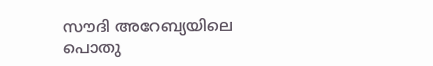സൗദി അറേബ്യയിലെ പൊതു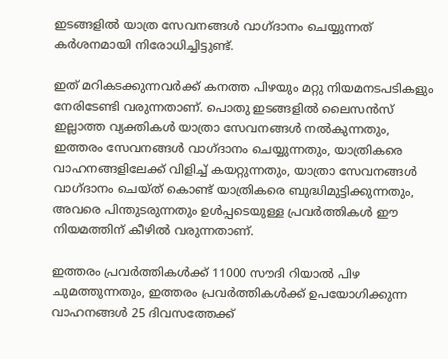ഇടങ്ങളിൽ യാത്ര സേവനങ്ങൾ വാഗ്ദാനം ചെയ്യുന്നത് കർശനമായി നിരോധിച്ചിട്ടുണ്ട്.

ഇത് മറികടക്കുന്നവർക്ക് കനത്ത പിഴയും മറ്റു നിയമനടപടികളും നേരിടേണ്ടി വരുന്നതാണ്. പൊതു ഇടങ്ങളിൽ ലൈസൻസ് ഇല്ലാത്ത വ്യക്തികൾ യാത്രാ സേവനങ്ങൾ നൽകുന്നതും, ഇത്തരം സേവനങ്ങൾ വാഗ്ദാനം ചെയ്യുന്നതും, യാത്രികരെ വാഹനങ്ങളിലേക്ക് വിളിച്ച് കയറ്റുന്നതും, യാത്രാ സേവനങ്ങൾ വാഗ്ദാനം ചെയ്ത് കൊണ്ട് യാത്രികരെ ബുദ്ധിമുട്ടിക്കുന്നതും, അവരെ പിന്തുടരുന്നതും ഉൾപ്പടെയുള്ള പ്രവർത്തികൾ ഈ നിയമത്തിന് കീഴിൽ വരുന്നതാണ്.

ഇത്തരം പ്രവർത്തികൾക്ക് 11000 സൗദി റിയാൽ പിഴ ചുമത്തുന്നതും, ഇത്തരം പ്രവർത്തികൾക്ക് ഉപയോഗിക്കുന്ന വാഹനങ്ങൾ 25 ദിവസത്തേക്ക്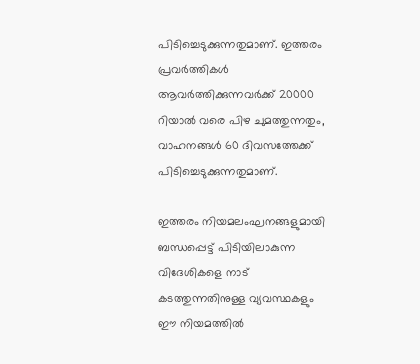പിടിച്ചെടുക്കുന്നതുമാണ്. ഇത്തരം പ്രവർത്തികൾ ആവർത്തിക്കുന്നവർക്ക് 20000 റിയാൽ വരെ പിഴ ചുമത്തുന്നതും, വാഹനങ്ങൾ 60 ദിവസത്തേക്ക് പിടിച്ചെടുക്കുന്നതുമാണ്.

ഇത്തരം നിയമലംഘനങ്ങളുമായി ബന്ധപ്പെട്ട് പിടിയിലാകുന്ന വിദേശികളെ നാട് കടത്തുന്നതിനുള്ള വ്യവസ്ഥകളും ഈ നിയമത്തിൽ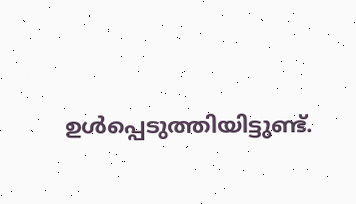ഉൾപ്പെടുത്തിയിട്ടുണ്ട്.